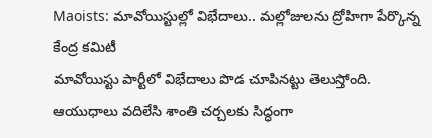Maoists: మావోయిస్టుల్లో విభేదాలు.. మల్లోజులను ద్రోహిగా పేర్కొన్న కేంద్ర కమిటీ
మావోయిస్టు పార్టీలో విభేదాలు పొడ చూపినట్టు తెలుస్తోంది. ఆయుధాలు వదిలేసి శాంతి చర్చలకు సిద్ధంగా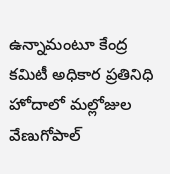ఉన్నామంటూ కేంద్ర కమిటీ అధికార ప్రతినిధి హోదాలో మల్లోజుల వేణుగోపాల్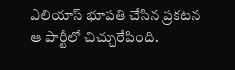ఎలియాస్ భూపతి చేసిన ప్రకటన ఆ పార్టీలో చిచ్చురేపింది.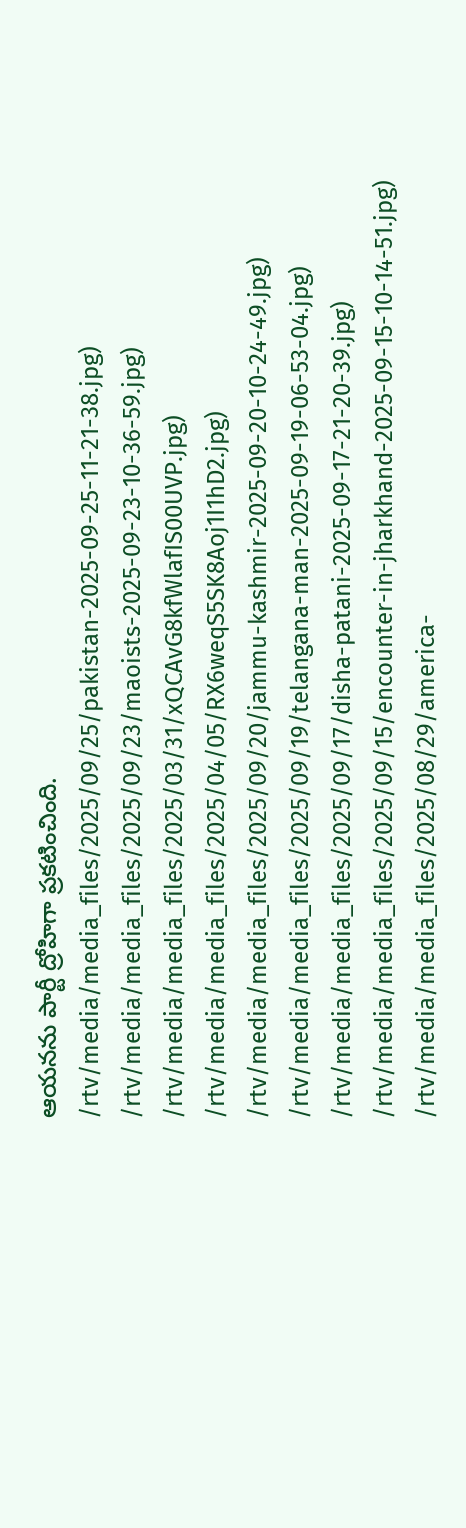ఆయనను పార్టీ ద్రోహిగా ప్రకటించింది.
/rtv/media/media_files/2025/09/25/pakistan-2025-09-25-11-21-38.jpg)
/rtv/media/media_files/2025/09/23/maoists-2025-09-23-10-36-59.jpg)
/rtv/media/media_files/2025/03/31/xQCAvG8kfWlafIS00UVP.jpg)
/rtv/media/media_files/2025/04/05/RX6weqS5SK8Aoj1I1hD2.jpg)
/rtv/media/media_files/2025/09/20/jammu-kashmir-2025-09-20-10-24-49.jpg)
/rtv/media/media_files/2025/09/19/telangana-man-2025-09-19-06-53-04.jpg)
/rtv/media/media_files/2025/09/17/disha-patani-2025-09-17-21-20-39.jpg)
/rtv/media/media_files/2025/09/15/encounter-in-jharkhand-2025-09-15-10-14-51.jpg)
/rtv/media/media_files/2025/08/29/america-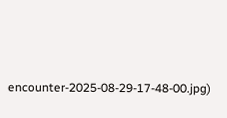encounter-2025-08-29-17-48-00.jpg)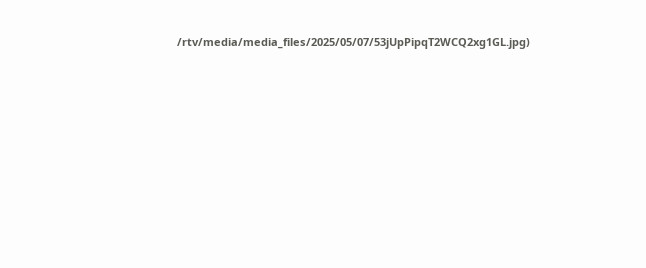/rtv/media/media_files/2025/05/07/53jUpPipqT2WCQ2xg1GL.jpg)